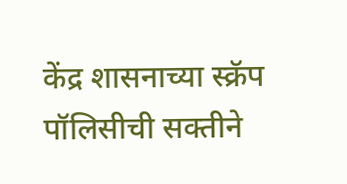केंद्र शासनाच्या स्क्रॅप पॉलिसीची सक्तीने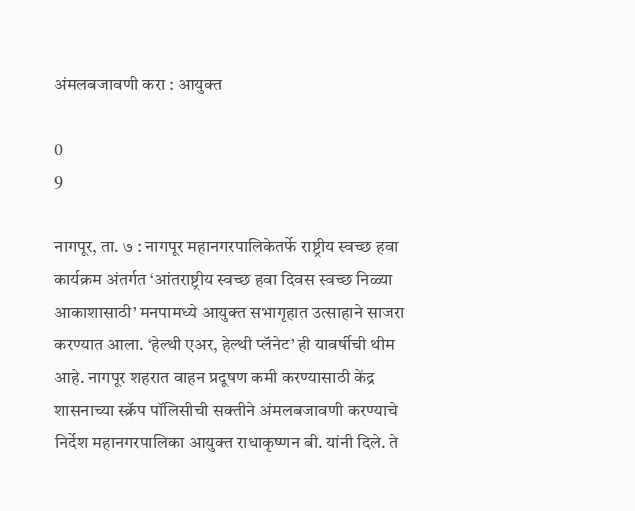अंमलबजावणी करा : आयुक्त

0
9

नागपूर, ता. ७ : नागपूर महानगरपालिकेतर्फे राष्ट्रीय स्वच्छ हवा कार्यक्रम अंतर्गत ‘आंतराष्ट्रीय स्वच्छ हवा दिवस स्वच्छ निळ्या आकाशासाठी’ मनपामध्ये आयुक्त सभागृहात उत्साहाने साजरा करण्यात आला. ‘हेल्थी एअर, हेल्थी प्लॅनेट’ ही यावर्षीची थीम आहे. नागपूर शहरात वाहन प्रदूषण कमी करण्यासाठी केंद्र शासनाच्या स्क्रॅप पॉलिसीची सक्तीने अंमलबजावणी करण्याचे निर्देश महानगरपालिका आयुक्त राधाकृष्णन बी. यांनी दिले. ते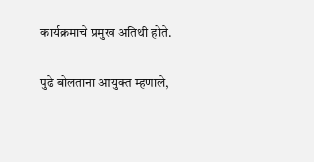कार्यक्रमाचे प्रमुख अतिथी होते.

पुढे बोलताना आयुक्त म्हणाले,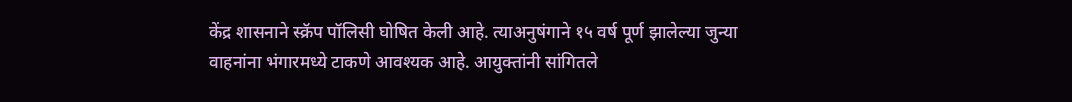केंद्र शासनाने स्क्रॅप पॉलिसी घोषित केली आहे. त्याअनुषंगाने १५ वर्ष पूर्ण झालेल्या जुन्या वाहनांना भंगारमध्ये टाकणे आवश्यक आहे. आयुक्तांनी सांगितले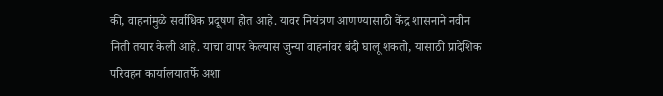की, वाहनांमुळे सर्वाधिक प्रदूषण होत आहे. यावर नियंत्रण आणण्यासाठी केंद्र शासनाने नवीन निती तयार केली आहे. याचा वापर केल्यास जुन्या वाहनांवर बंदी घालू शकतो, यासाठी प्रादेशिक परिवहन कार्यालयातर्फे अशा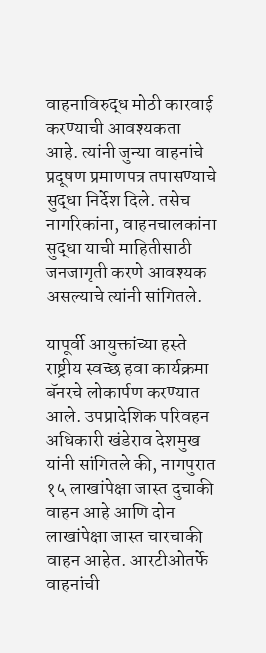वाहनाविरुद्ध मोठी कारवाई करण्याची आवश्यकता आहे. त्यांनी जुन्या वाहनांचे प्रदूषण प्रमाणपत्र तपासण्याचे सुद्धा निर्देश दिले. तसेच नागरिकांना, वाहनचालकांना सुद्धा याची माहितीसाठी जनजागृती करणे आवश्यक असल्याचे त्यांनी सांगितले.

यापूर्वी आयुक्तांच्या हस्ते राष्ट्रीय स्वच्छ हवा कार्यक्रमा बॅनरचे लोकार्पण करण्यात आले. उपप्रादेशिक परिवहन अधिकारी खंडेराव देशमुख यांनी सांगितले की, नागपुरात १५ लाखांपेक्षा जास्त दुचाकी वाहन आहे आणि दोन लाखांपेक्षा जास्त चारचाकी वाहन आहेत. आरटीओतर्फे वाहनांची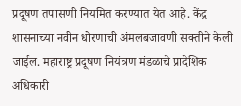प्रदूषण तपासणी नियमित करण्यात येत आहे. केंद्र शासनाच्या नवीन धोरणाची अंमलबजावणी सक्तीने केली जाईल. महाराष्ट्र प्रदूषण नियंत्रण मंडळाचे प्रादेशिक अधिकारी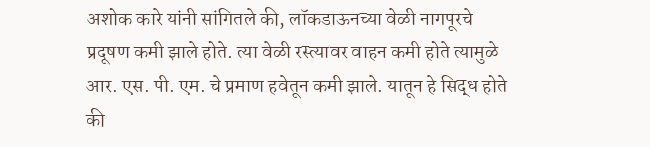अशोक कारे यांनी सांगितले की, लॉकडाऊनच्या वेळी नागपूरचे प्रदूषण कमी झाले होते. त्या वेळी रस्त्यावर वाहन कमी होते त्यामुळे आर. एस. पी. एम. चे प्रमाण हवेतून कमी झाले. यातून हे सिद्ध होते की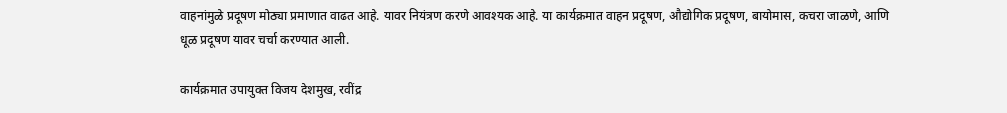वाहनांमुळे प्रदूषण मोठ्या प्रमाणात वाढत आहे. यावर नियंत्रण करणे आवश्यक आहे. या कार्यक्रमात वाहन प्रदूषण, औद्योगिक प्रदूषण, बायोमास, कचरा जाळणे, आणि धूळ प्रदूषण यावर चर्चा करण्यात आली.

कार्यक्रमात उपायुक्त विजय देशमुख, रवींद्र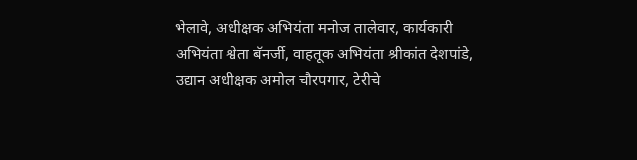भेलावे, अधीक्षक अभियंता मनोज तालेवार, कार्यकारी अभियंता श्वेता बॅनर्जी, वाहतूक अभियंता श्रीकांत देशपांडे, उद्यान अधीक्षक अमोल चौरपगार, टेरीचे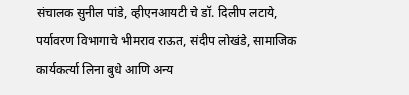संचालक सुनील पांडे, व्हीएनआयटी चे डॉ. दिलीप लटाये, पर्यावरण विभागाचे भीमराव राऊत, संदीप लोखंडे, सामाजिक कार्यकर्त्या लिना बुधे आणि अन्य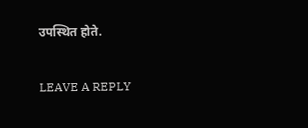उपस्थित होते.

LEAVE A REPLY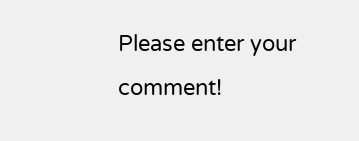Please enter your comment!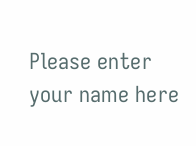Please enter your name here